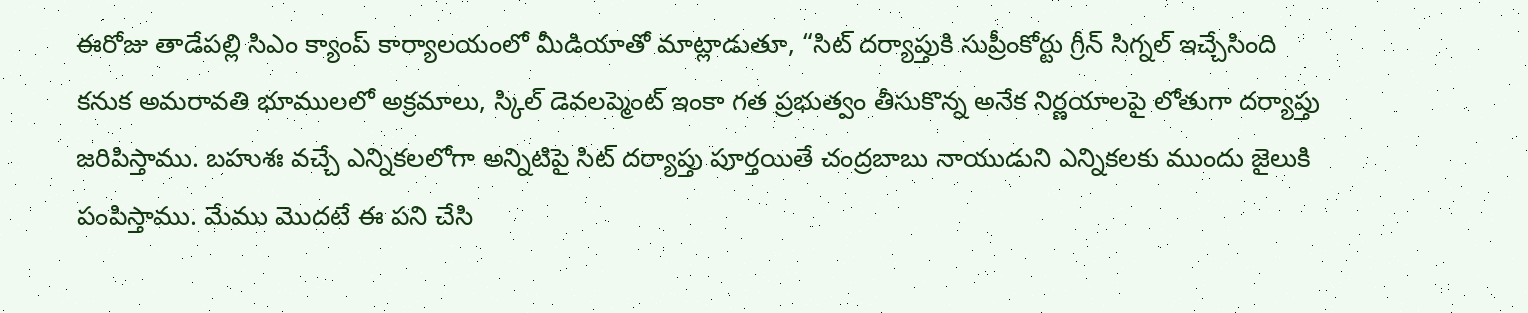ఈరోజు తాడేపల్లి సిఎం క్యాంప్ కార్యాలయంలో మీడియాతో మాట్లాడుతూ, “సిట్ దర్యాప్తుకి సుప్రీంకోర్టు గ్రీన్ సిగ్నల్ ఇచ్చేసింది కనుక అమరావతి భూములలో అక్రమాలు, స్కిల్ డెవలప్మెంట్ ఇంకా గత ప్రభుత్వం తీసుకొన్న అనేక నిర్ణయాలపై లోతుగా దర్యాప్తు జరిపిస్తాము. బహుశః వచ్చే ఎన్నికలలోగా అన్నిటిపై సిట్ దర్యాప్తు పూర్తయితే చంద్రబాబు నాయుడుని ఎన్నికలకు ముందు జైలుకి పంపిస్తాము. మేము మొదటే ఈ పని చేసి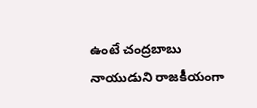ఉంటే చంద్రబాబు నాయుడుని రాజకీయంగా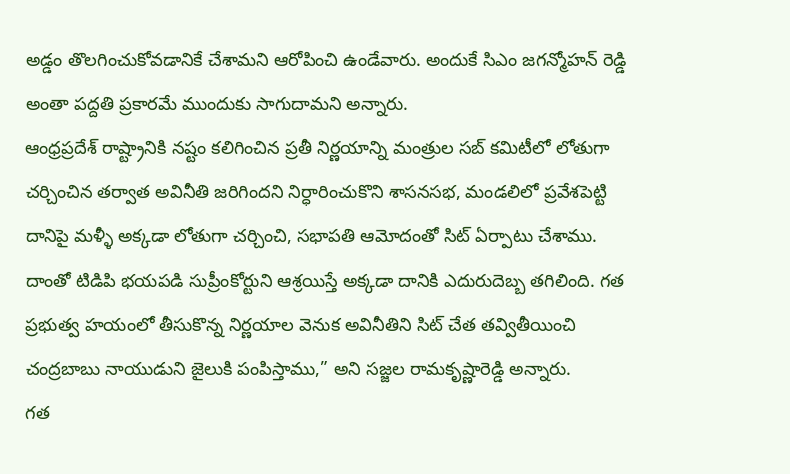అడ్డం తొలగించుకోవడానికే చేశామని ఆరోపించి ఉండేవారు. అందుకే సిఎం జగన్మోహన్ రెడ్డి అంతా పద్దతి ప్రకారమే ముందుకు సాగుదామని అన్నారు.
ఆంధ్రప్రదేశ్ రాష్ట్రానికి నష్టం కలిగించిన ప్రతీ నిర్ణయాన్ని మంత్రుల సబ్ కమిటీలో లోతుగా చర్చించిన తర్వాత అవినీతి జరిగిందని నిర్ధారించుకొని శాసనసభ, మండలిలో ప్రవేశపెట్టి దానిపై మళ్ళీ అక్కడా లోతుగా చర్చించి, సభాపతి ఆమోదంతో సిట్ ఏర్పాటు చేశాము. దాంతో టిడిపి భయపడి సుప్రీంకోర్టుని ఆశ్రయిస్తే అక్కడా దానికి ఎదురుదెబ్బ తగిలింది. గత ప్రభుత్వ హయంలో తీసుకొన్న నిర్ణయాల వెనుక అవినీతిని సిట్ చేత తవ్వితీయించి చంద్రబాబు నాయుడుని జైలుకి పంపిస్తాము,” అని సజ్జల రామకృష్ణారెడ్డి అన్నారు.
గత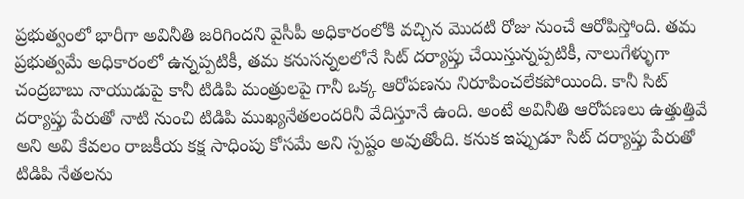ప్రభుత్వంలో భారీగా అవినీతి జరిగిందని వైసీపీ అధికారంలోకి వచ్చిన మొదటి రోజు నుంచే ఆరోపిస్తోంది. తమ ప్రభుత్వమే అధికారంలో ఉన్నప్పటికీ, తమ కనుసన్నలలోనే సిట్ దర్యాప్తు చేయిస్తున్నప్పటికీ, నాలుగేళ్ళుగా చంద్రబాబు నాయుడుపై కానీ టిడిపి మంత్రులపై గానీ ఒక్క ఆరోపణను నిరూపించలేకపోయింది. కానీ సిట్ దర్యాప్తు పేరుతో నాటి నుంచి టిడిపి ముఖ్యనేతలందరినీ వేదిస్తూనే ఉంది. అంటే అవినీతి ఆరోపణలు ఉత్తుత్తివే అని అవి కేవలం రాజకీయ కక్ష సాధింపు కోసమే అని స్పష్టం అవుతోంది. కనుక ఇప్పుడూ సిట్ దర్యాప్తు పేరుతో టిడిపి నేతలను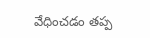వేధించడం తప్ప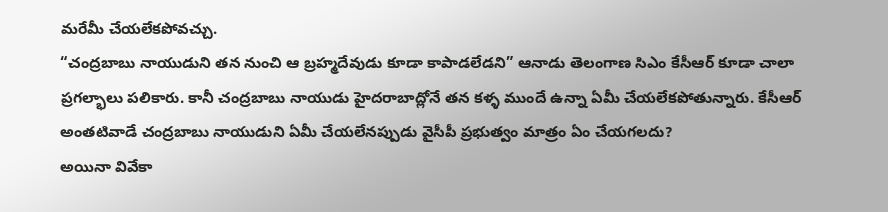మరేమీ చేయలేకపోవచ్చు.
“చంద్రబాబు నాయుడుని తన నుంచి ఆ బ్రహ్మదేవుడు కూడా కాపాడలేడని” ఆనాడు తెలంగాణ సిఎం కేసీఆర్ కూడా చాలా ప్రగల్భాలు పలికారు. కానీ చంద్రబాబు నాయుడు హైదరాబాద్లోనే తన కళ్ళ ముందే ఉన్నా ఏమీ చేయలేకపోతున్నారు. కేసీఆర్ అంతటివాడే చంద్రబాబు నాయుడుని ఏమీ చేయలేనప్పుడు వైసీపీ ప్రభుత్వం మాత్రం ఏం చేయగలదు?
అయినా వివేకా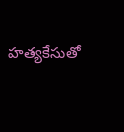హత్యకేసుతో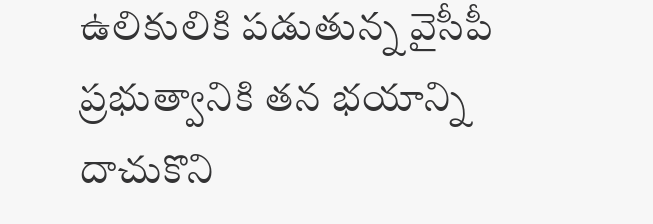ఉలికులికి పడుతున్న వైసీపీ ప్రభుత్వానికి తన భయాన్ని దాచుకొని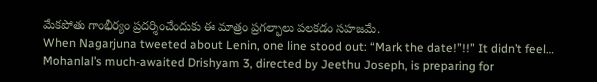మేకపోతు గాంభీర్యం ప్రదర్శించేందుకు ఈ మాత్రం ప్రగల్భాలు పలకడం సహజమే.
When Nagarjuna tweeted about Lenin, one line stood out: “Mark the date!”!!” It didn’t feel…
Mohanlal’s much-awaited Drishyam 3, directed by Jeethu Joseph, is preparing for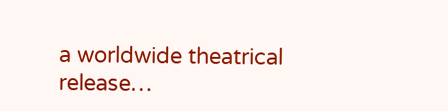a worldwide theatrical release…